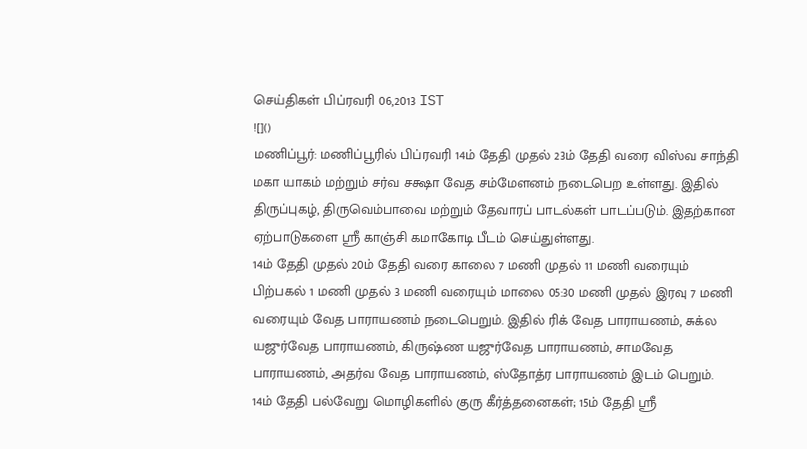செய்திகள் பிப்ரவரி 06,2013 IST
![]()
மணிப்பூர்: மணிப்பூரில் பிப்ரவரி 14ம் தேதி முதல் 23ம் தேதி வரை விஸ்வ சாந்தி மகா யாகம் மற்றும் சர்வ சக்ஷா வேத சம்மேளனம் நடைபெற உள்ளது. இதில் திருப்புகழ், திருவெம்பாவை மற்றும் தேவாரப் பாடல்கள் பாடப்படும். இதற்கான ஏற்பாடுகளை ஸ்ரீ காஞ்சி கமாகோடி பீடம் செய்துள்ளது.
14ம் தேதி முதல் 20ம் தேதி வரை காலை 7 மணி முதல் 11 மணி வரையும் பிற்பகல் 1 மணி முதல் 3 மணி வரையும் மாலை 05:30 மணி முதல் இரவு 7 மணி வரையும் வேத பாராயணம் நடைபெறும். இதில் ரிக் வேத பாராயணம், சுக்ல யஜுர்வேத பாராயணம், கிருஷ்ண யஜுர்வேத பாராயணம், சாமவேத பாராயணம், அதர்வ வேத பாராயணம், ஸ்தோத்ர பாராயணம் இடம் பெறும்.
14ம் தேதி பல்வேறு மொழிகளில் குரு கீர்த்தனைகள்; 15ம் தேதி ஸ்ரீ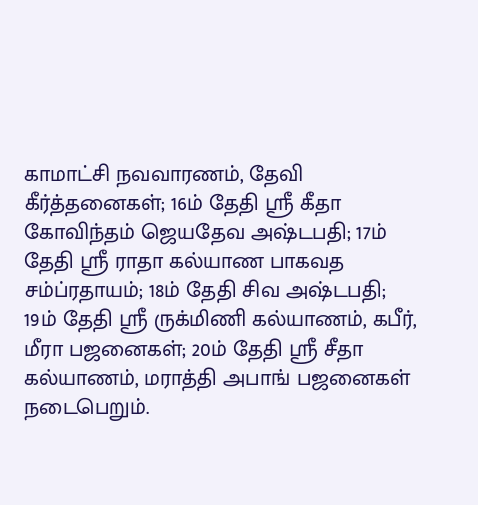காமாட்சி நவவாரணம், தேவி கீர்த்தனைகள்; 16ம் தேதி ஸ்ரீ கீதா கோவிந்தம் ஜெயதேவ அஷ்டபதி; 17ம் தேதி ஸ்ரீ ராதா கல்யாண பாகவத சம்ப்ரதாயம்; 18ம் தேதி சிவ அஷ்டபதி; 19ம் தேதி ஸ்ரீ ருக்மிணி கல்யாணம், கபீர், மீரா பஜனைகள்; 20ம் தேதி ஸ்ரீ சீதா கல்யாணம், மராத்தி அபாங் பஜனைகள் நடைபெறும்.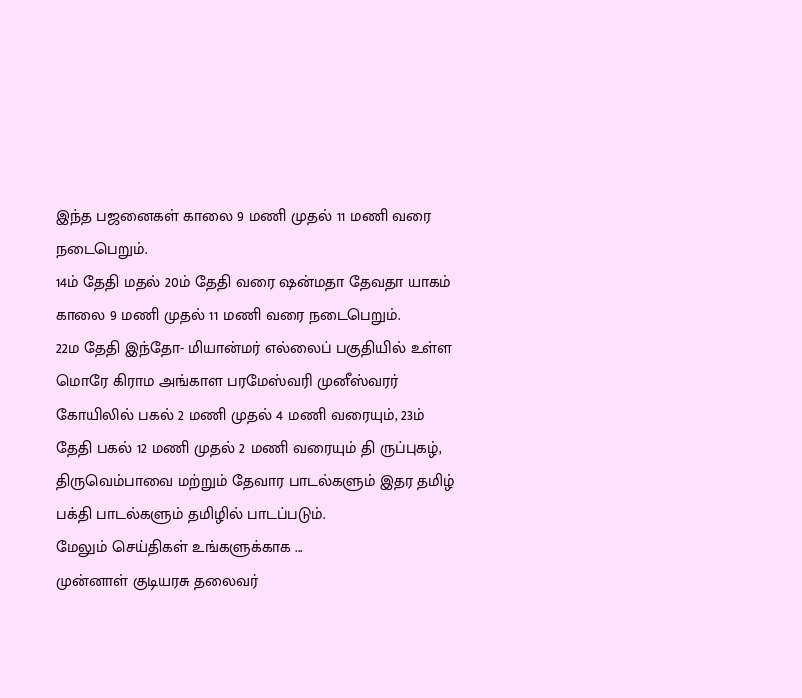இந்த பஜனைகள் காலை 9 மணி முதல் 11 மணி வரை நடைபெறும்.
14ம் தேதி மதல் 20ம் தேதி வரை ஷன்மதா தேவதா யாகம் காலை 9 மணி முதல் 11 மணி வரை நடைபெறும்.
22ம தேதி இந்தோ- மியான்மர் எல்லைப் பகுதியில் உள்ள மொரே கிராம அங்காள பரமேஸ்வரி முனீஸ்வரர் கோயிலில் பகல் 2 மணி முதல் 4 மணி வரையும், 23ம் தேதி பகல் 12 மணி முதல் 2 மணி வரையும் தி ருப்புகழ், திருவெம்பாவை மற்றும் தேவார பாடல்களும் இதர தமிழ் பக்தி பாடல்களும் தமிழில் பாடப்படும்.
மேலும் செய்திகள் உங்களுக்காக ...
முன்னாள் குடியரசு தலைவர்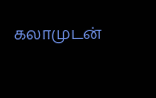கலாமுடன்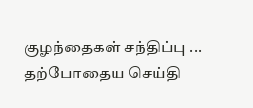குழந்தைகள் சந்திப்பு ...
தற்போதைய செய்தி